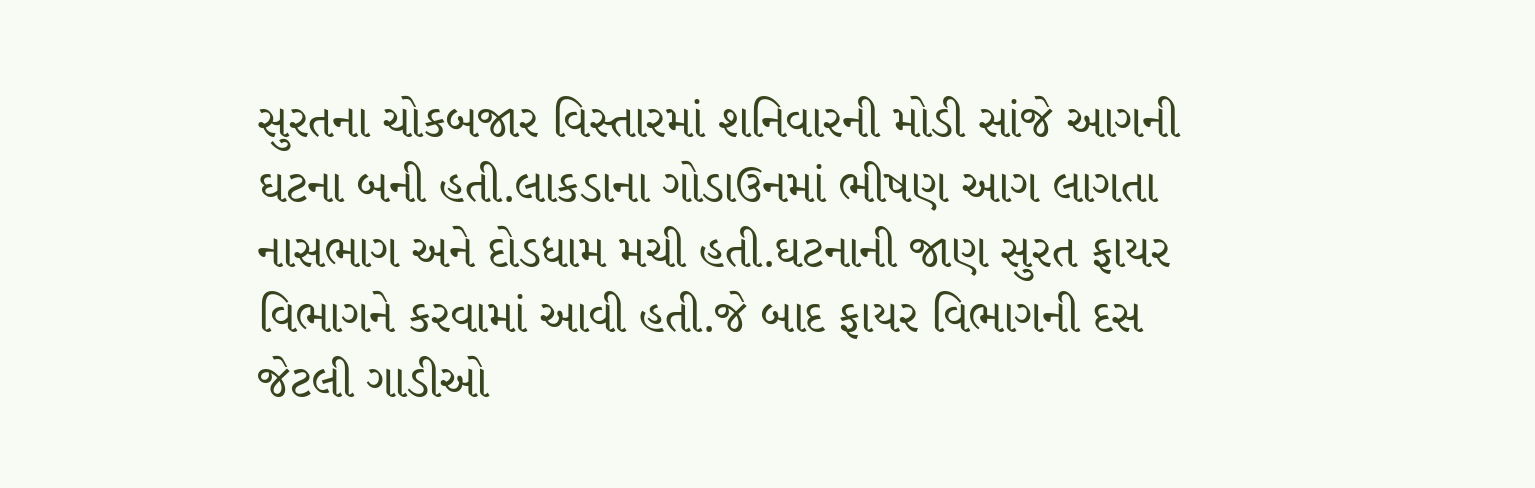સુરતના ચોકબજાર વિસ્તારમાં શનિવારની મોડી સાંજે આગની ઘટના બની હતી.લાકડાના ગોડાઉનમાં ભીષણ આગ લાગતા નાસભાગ અને દોડધામ મચી હતી.ઘટનાની જાણ સુરત ફાયર વિભાગને કરવામાં આવી હતી.જે બાદ ફાયર વિભાગની દસ જેટલી ગાડીઓ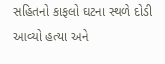સહિતનો કાફલો ઘટના સ્થળે દોડી આવ્યો હત્યા અને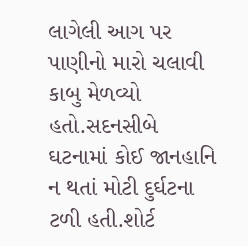લાગેલી આગ પર પાણીનો મારો ચલાવી કાબુ મેળવ્યો હતો.સદનસીબે ઘટનામાં કોઈ જાનહાનિ ન થતાં મોટી દુર્ઘટના ટળી હતી.શોર્ટ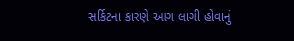સર્કિટના કારણે આગ લાગી હોવાનું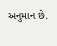અનુમાન છે.